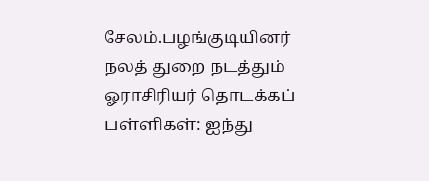சேலம்.பழங்குடியினர் நலத் துறை நடத்தும் ஓராசிரியர் தொடக்கப் பள்ளிகள்: ஐந்து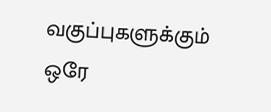வகுப்புகளுக்கும் ஒரே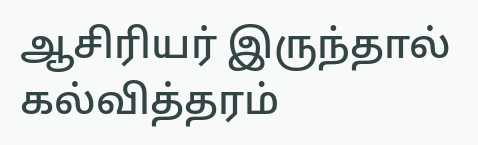ஆசிரியர் இருந்தால் கல்வித்தரம்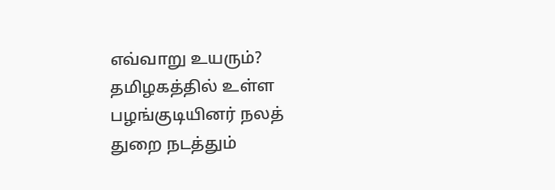எவ்வாறு உயரும்?
தமிழகத்தில் உள்ள பழங்குடியினர் நலத் துறை நடத்தும்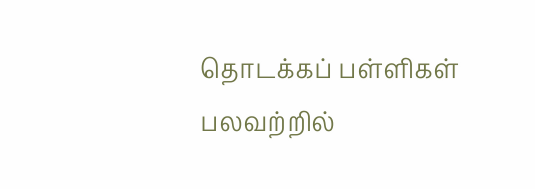தொடக்கப் பள்ளிகள் பலவற்றில்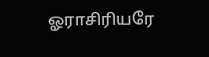ஓராசிரியரே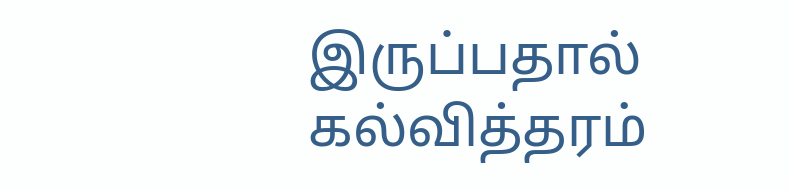இருப்பதால் கல்வித்தரம்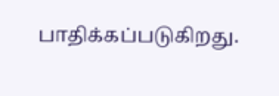பாதிக்கப்படுகிறது.